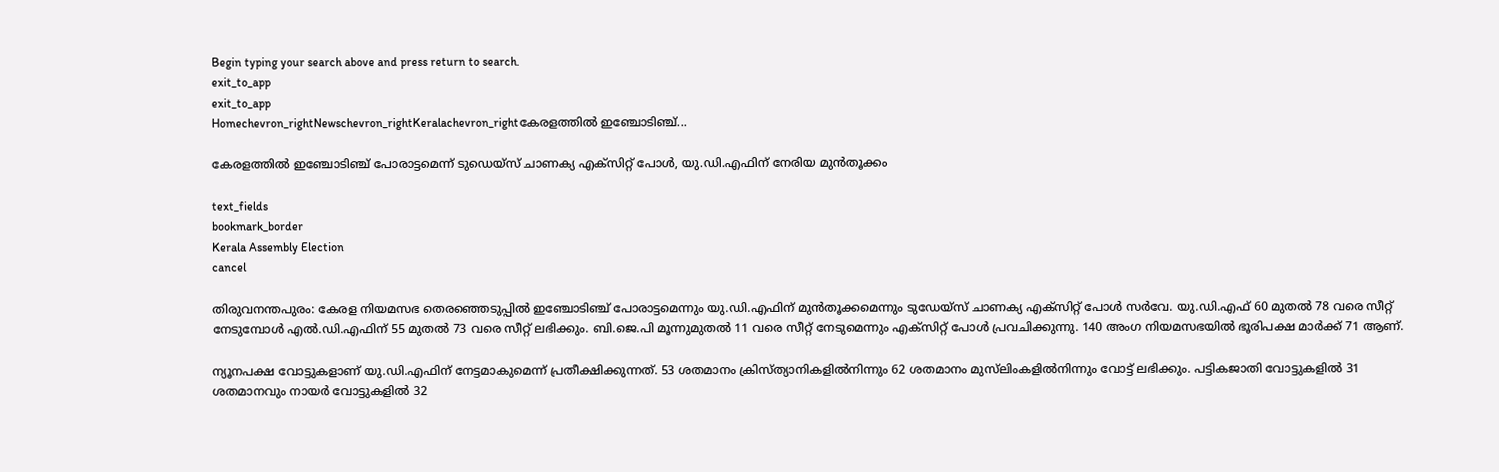Begin typing your search above and press return to search.
exit_to_app
exit_to_app
Homechevron_rightNewschevron_rightKeralachevron_rightകേരളത്തിൽ ഇഞ്ചോടിഞ്ച്...

കേരളത്തിൽ ഇഞ്ചോടിഞ്ച് പോരാട്ടമെന്ന് ടുഡെയ്സ് ചാണക്യ എക്സിറ്റ് പോൾ, യു.ഡി.എഫിന് നേരിയ മുൻതൂക്കം

text_fields
bookmark_border
Kerala Assembly Election
cancel

തിരുവനന്തപുരം: കേരള നിയമസഭ തെരഞ്ഞെടുപ്പിൽ ഇഞ്ചോടിഞ്ച് പോരാട്ടമെന്നും യു.ഡി.എഫിന് മുൻതൂക്കമെന്നും ടുഡേയ്‌സ് ചാണക്യ എക്സിറ്റ് പോൾ സർവേ. യു.ഡി.എഫ് 60 മുതൽ 78 വരെ സീറ്റ് നേടുമ്പോൾ എൽ.ഡി.എഫിന് 55 മുതൽ 73 വരെ സീറ്റ് ലഭിക്കും. ബി.ജെ.പി മൂന്നുമുതൽ 11 വരെ സീറ്റ് നേടുമെന്നും എക്സിറ്റ് പോൾ പ്രവചിക്കുന്നു. 140 അംഗ നിയമസഭയിൽ ഭൂരിപക്ഷ മാർക്ക് 71 ആണ്.

ന്യൂനപക്ഷ വോട്ടുകളാണ് യു.ഡി.എഫിന് നേട്ടമാകുമെന്ന് പ്രതീക്ഷിക്കുന്നത്. 53 ശതമാനം ക്രിസ്ത്യാനികളിൽനിന്നും 62 ശതമാനം മുസ്‍ലിംകളിൽനിന്നും വോട്ട് ലഭിക്കും. പട്ടികജാതി വോട്ടുകളിൽ 31 ശതമാനവും നായർ വോട്ടുകളിൽ 32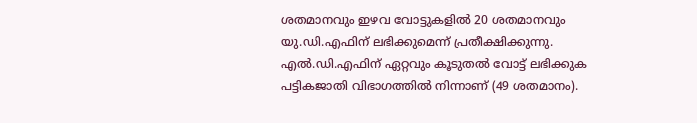ശതമാനവും ഇഴവ വോട്ടുകളിൽ 20 ശതമാനവും യു.ഡി.എഫിന് ലഭിക്കുമെന്ന് പ്രതീക്ഷിക്കുന്നു. എൽ.ഡി.എഫിന് ഏറ്റവും കൂടുതൽ വോട്ട് ലഭിക്കുക പട്ടികജാതി വിഭാഗത്തിൽ നിന്നാണ് (49 ശതമാനം).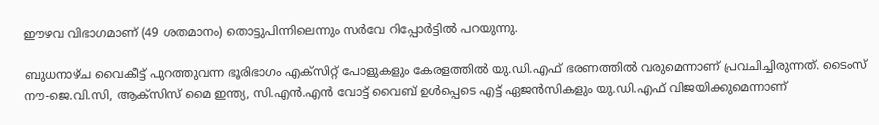ഈഴവ വിഭാഗമാണ് (49 ശതമാനം) തൊട്ടുപിന്നിലെന്നും സർവേ റിപ്പോർട്ടിൽ പറയുന്നു.

ബുധനാഴ്ച വൈകീട്ട് പുറത്തുവന്ന ഭൂരിഭാഗം എക്സിറ്റ് പോളുകളും കേരളത്തിൽ യു.ഡി.എഫ് ഭരണത്തിൽ വരുമെന്നാണ് പ്രവചിച്ചിരുന്നത്. ടൈംസ് നൗ-ജെ.വി.സി, ആക്സിസ് മൈ ഇന്ത്യ, സി.എൻ.എൻ വോട്ട് വൈബ് ഉൾപ്പെടെ എട്ട് ഏജൻസികളും യു.ഡി.എഫ് വിജയിക്കുമെന്നാണ്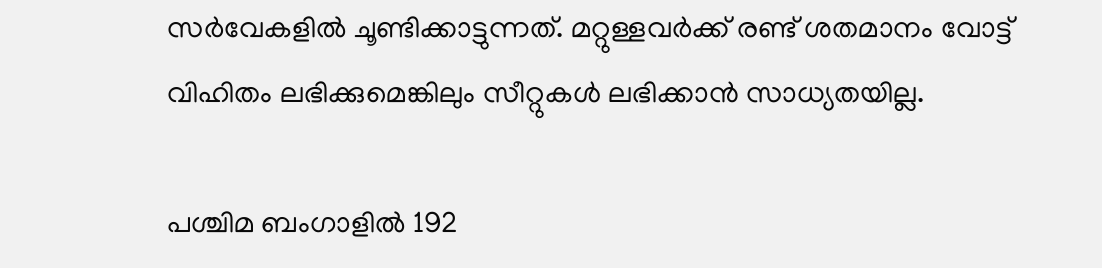സർവേകളിൽ ചൂണ്ടിക്കാട്ടുന്നത്. മറ്റുള്ളവർക്ക് രണ്ട് ശതമാനം വോട്ട് വിഹിതം ലഭിക്കുമെങ്കിലും സീറ്റുകൾ ലഭിക്കാൻ സാധ്യതയില്ല.

പശ്ചിമ ബംഗാളിൽ 192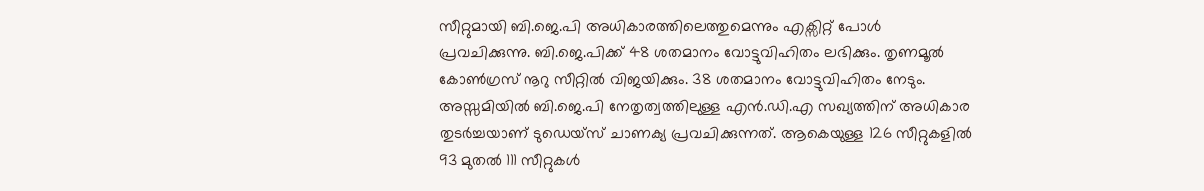സീറ്റുമായി ബി.ജെ.പി അധികാരത്തിലെത്തുമെന്നും എക്സിറ്റ് പോൾ പ്രവചിക്കുന്നു. ബി.ജെ.പിക്ക് 48 ശതമാനം വോട്ടുവിഹിതം ലഭിക്കും. തൃണമൂൽ കോൺഗ്രസ് നൂറു സീറ്റിൽ വിജയിക്കും. 38 ശതമാനം വോട്ടുവിഹിതം നേടും. അസ്സമിയിൽ ബി.ജെ.പി നേതൃത്വത്തിലുള്ള എൻ.ഡി.എ സഖ്യത്തിന് അധികാര തുടർച്ചയാണ് ടുഡെയ്സ് ചാണക്യ പ്രവചിക്കുന്നത്. ആകെയുള്ള 126 സീറ്റുകളിൽ 93 മുതൽ 111 സീറ്റുകൾ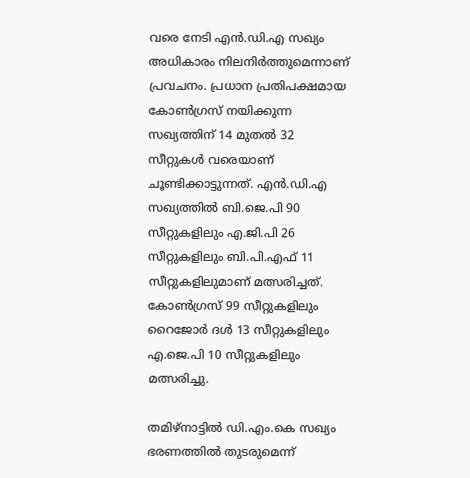വരെ നേടി എൻ.ഡി.എ സഖ്യം അധികാരം നിലനിർത്തുമെന്നാണ് പ്രവചനം. പ്രധാന പ്രതിപക്ഷമായ കോൺഗ്രസ് നയിക്കുന്ന സഖ്യത്തിന് 14 മുതൽ 32 സീറ്റുകൾ വരെയാണ് ചൂണ്ടിക്കാട്ടുന്നത്. എൻ.ഡി.എ സഖ്യത്തിൽ ബി.ജെ.പി 90 സീറ്റുകളിലും എ.ജി.പി 26 സീറ്റുകളിലും ബി.പി.എഫ് 11 സീറ്റുകളിലുമാണ് മത്സരിച്ചത്. കോൺഗ്രസ് 99 സീറ്റുകളിലും റൈജോർ ദൾ 13 സീറ്റുകളിലും എ.ജെ.പി 10 സീറ്റുകളിലും മത്സരിച്ചു.

തമിഴ്നാട്ടിൽ ഡി.എം.കെ സഖ്യം ഭരണത്തിൽ തുടരുമെന്ന്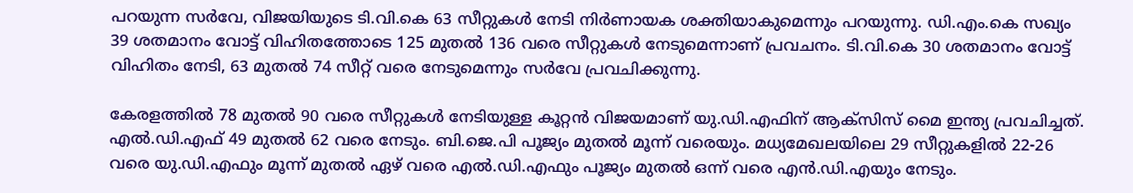പറയുന്ന സർവേ, വിജയിയുടെ ടി.വി.കെ 63 സീറ്റുകൾ നേടി നിർണായക ശക്തിയാകുമെന്നും പറയുന്നു. ഡി.എം.കെ സഖ്യം 39 ശതമാനം വോട്ട് വിഹിതത്തോടെ 125 മുതൽ 136 വരെ സീറ്റുകൾ നേടുമെന്നാണ് പ്രവചനം. ടി.വി.കെ 30 ശതമാനം വോട്ട് വിഹിതം നേടി, 63 മുതൽ 74 സീറ്റ് വരെ നേടുമെന്നും സർവേ പ്രവചിക്കുന്നു.

കേരളത്തിൽ 78 മുതൽ 90 വരെ സീറ്റുകൾ നേടിയുള്ള കൂറ്റൻ വിജയമാണ് യു.ഡി.എഫിന് ആക്സിസ് മൈ ഇന്ത്യ പ്രവചിച്ചത്. എൽ.ഡി.എഫ് 49 മുതൽ 62 വരെ നേടും. ബി.ജെ.പി പൂജ്യം മുതൽ മൂന്ന് വരെയും. മധ്യമേഖലയിലെ 29 സീറ്റുകളിൽ 22-26 വരെ യു.ഡി.എഫും മൂന്ന് മുതൽ ഏഴ് വരെ എൽ.ഡി.എഫും പൂജ്യം മുതൽ ഒന്ന് വരെ എൻ.ഡി.എയും നേടും.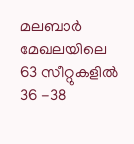മലബാർ മേഖലയിലെ 63 സീറ്റുകളിൽ 36 -38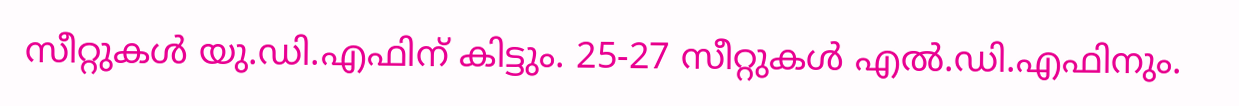സീറ്റുകൾ യു.ഡി.എഫിന് കിട്ടും. 25-27 സീറ്റുകൾ എൽ.ഡി.എഫിനും.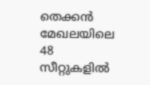തെക്കൻ മേഖലയിലെ 48 സീറ്റുകളിൽ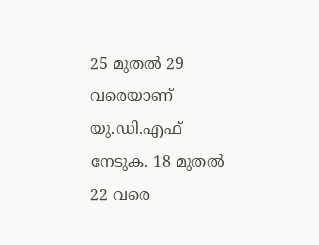25 മുതൽ 29 വരെയാണ് യു.ഡി.എഫ് നേടുക. 18 മുതൽ 22 വരെ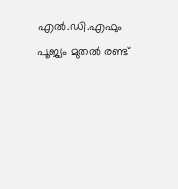എൽ.ഡി.എഫും പൂജ്യം മുതൽ രണ്ട്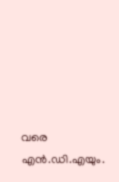വരെ എൻ.ഡി.എയും.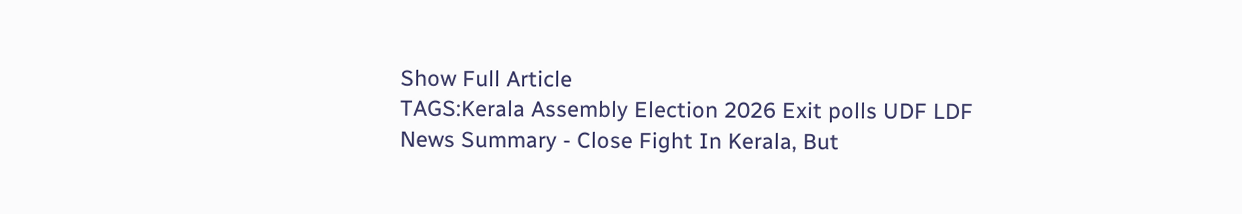Show Full Article
TAGS:Kerala Assembly Election 2026 Exit polls UDF LDF
News Summary - Close Fight In Kerala, But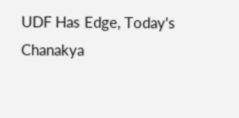UDF Has Edge, Today's Chanakya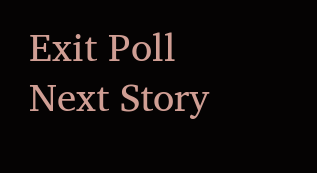Exit Poll
Next Story